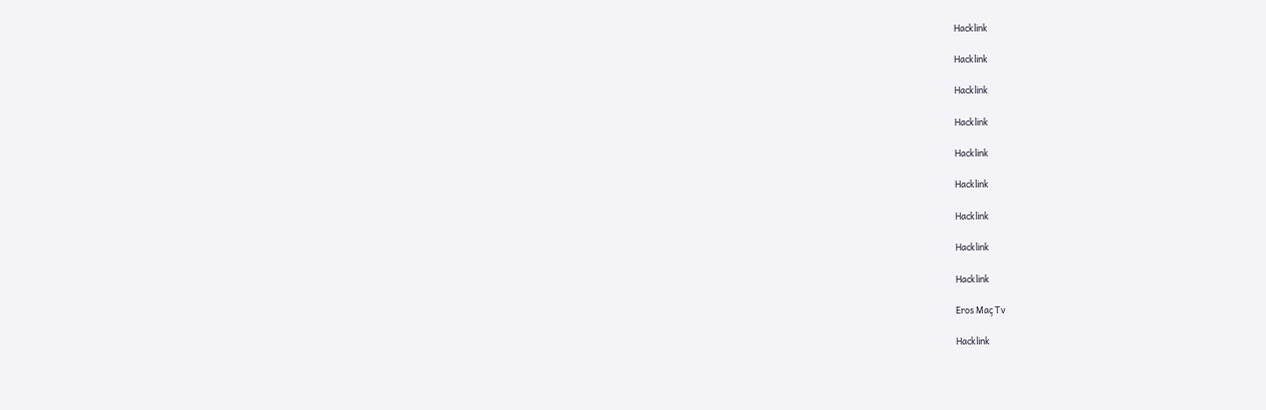Hacklink

Hacklink

Hacklink

Hacklink

Hacklink

Hacklink

Hacklink

Hacklink

Hacklink

Eros Maç Tv

Hacklink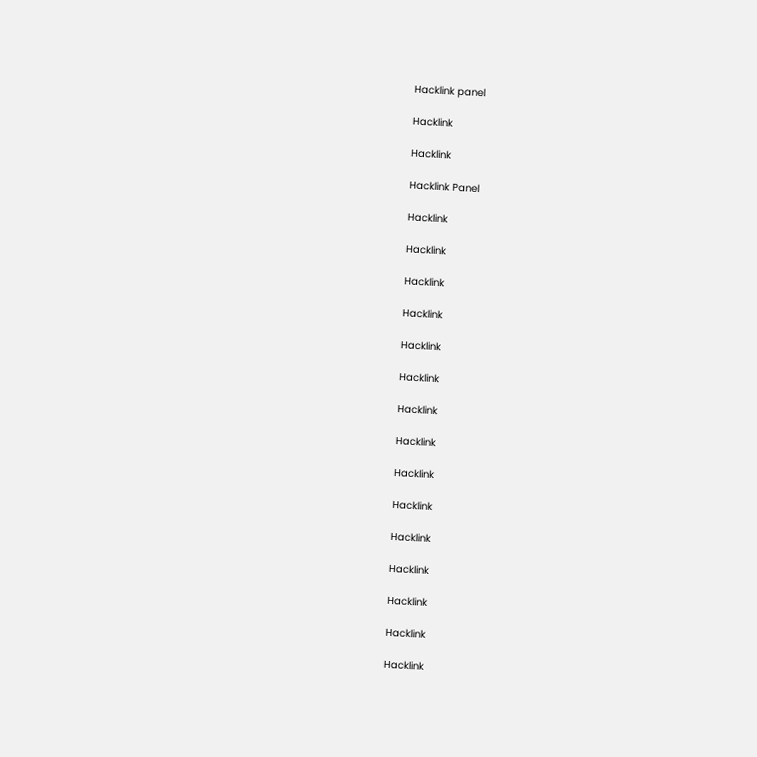Hacklink panel

Hacklink

Hacklink

Hacklink Panel

Hacklink

Hacklink

Hacklink

Hacklink

Hacklink

Hacklink

Hacklink

Hacklink

Hacklink

Hacklink

Hacklink

Hacklink

Hacklink

Hacklink

Hacklink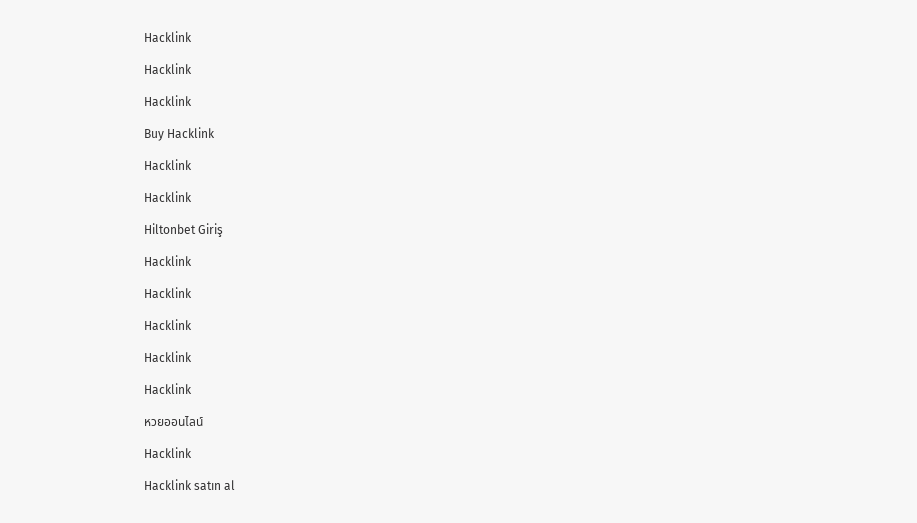Hacklink

Hacklink

Hacklink

Buy Hacklink

Hacklink

Hacklink

Hiltonbet Giriş

Hacklink

Hacklink

Hacklink

Hacklink

Hacklink

หวยออนไลน์

Hacklink

Hacklink satın al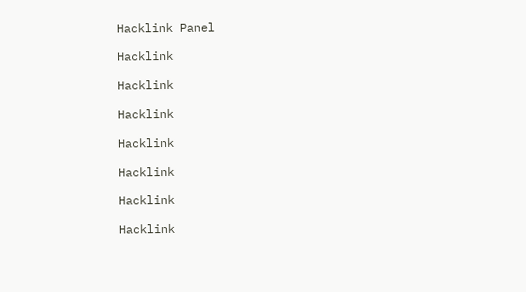Hacklink Panel

Hacklink

Hacklink

Hacklink

Hacklink

Hacklink

Hacklink

Hacklink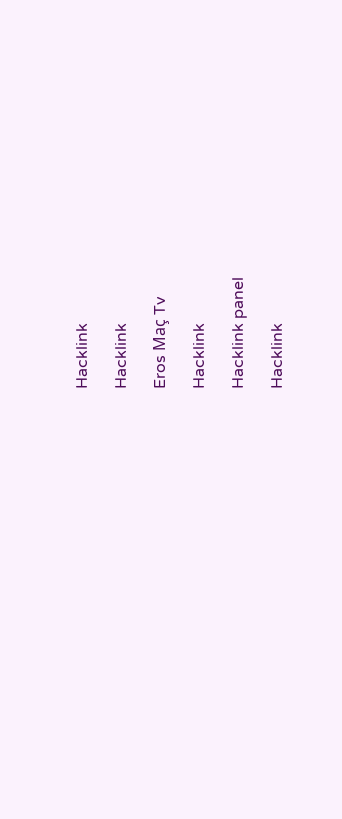Hacklink

Hacklink

Eros Maç Tv

Hacklink

Hacklink panel

Hacklink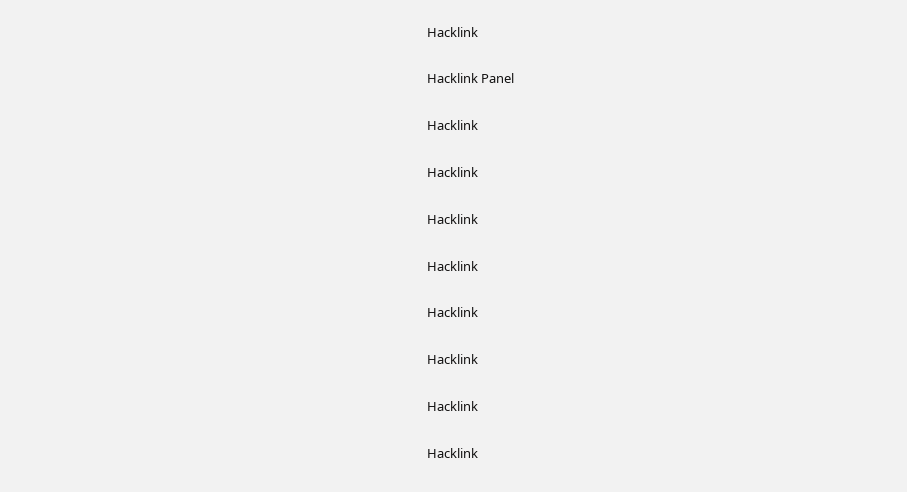Hacklink

Hacklink Panel

Hacklink

Hacklink

Hacklink

Hacklink

Hacklink

Hacklink

Hacklink

Hacklink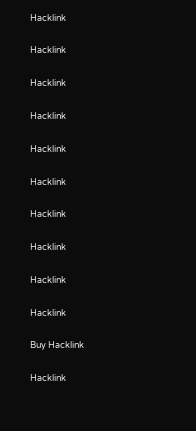Hacklink

Hacklink

Hacklink

Hacklink

Hacklink

Hacklink

Hacklink

Hacklink

Hacklink

Hacklink

Buy Hacklink

Hacklink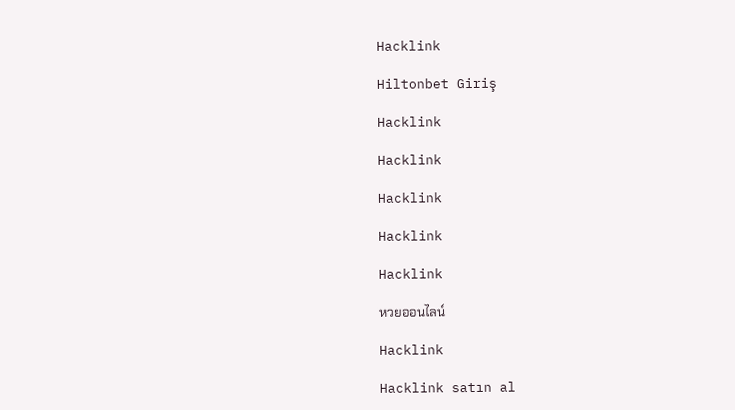Hacklink

Hiltonbet Giriş

Hacklink

Hacklink

Hacklink

Hacklink

Hacklink

หวยออนไลน์

Hacklink

Hacklink satın al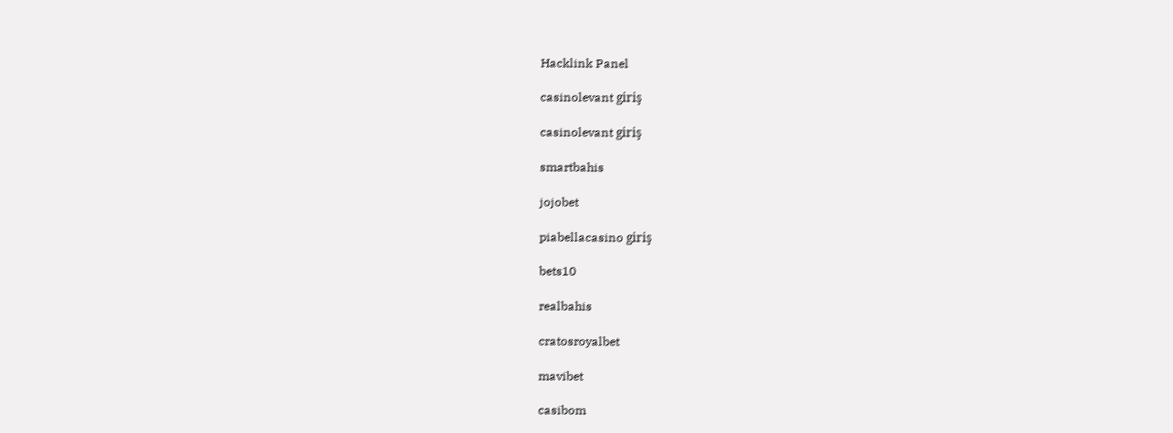Hacklink Panel

casinolevant giriş

casinolevant giriş

smartbahis

jojobet

piabellacasino giriş

bets10

realbahis

cratosroyalbet

mavibet

casibom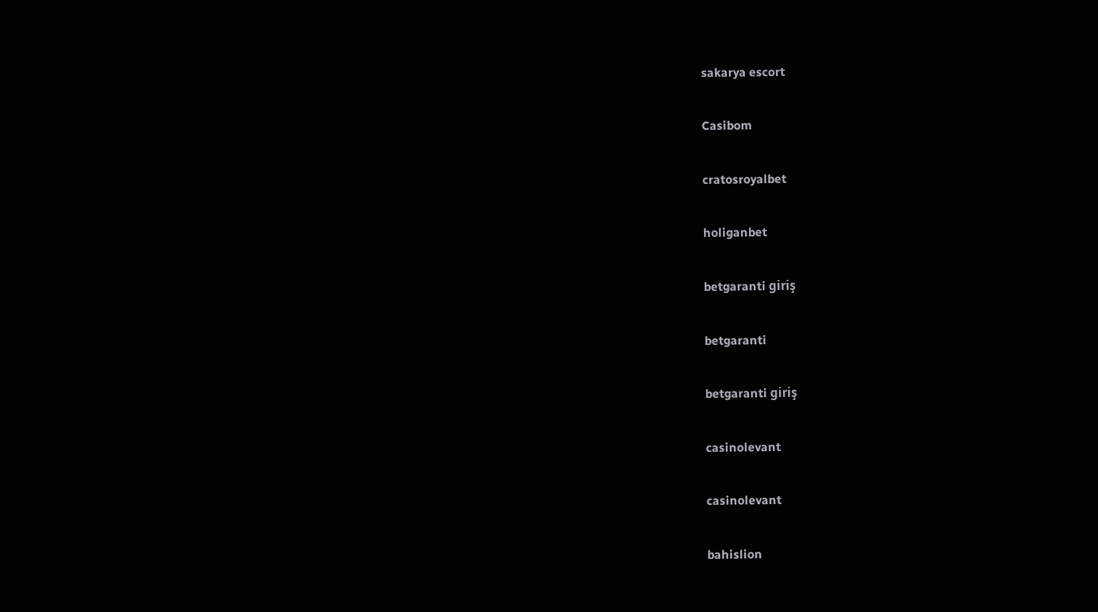sakarya escort

Casibom

cratosroyalbet

holiganbet

betgaranti giriş

betgaranti

betgaranti giriş

casinolevant

casinolevant

bahislion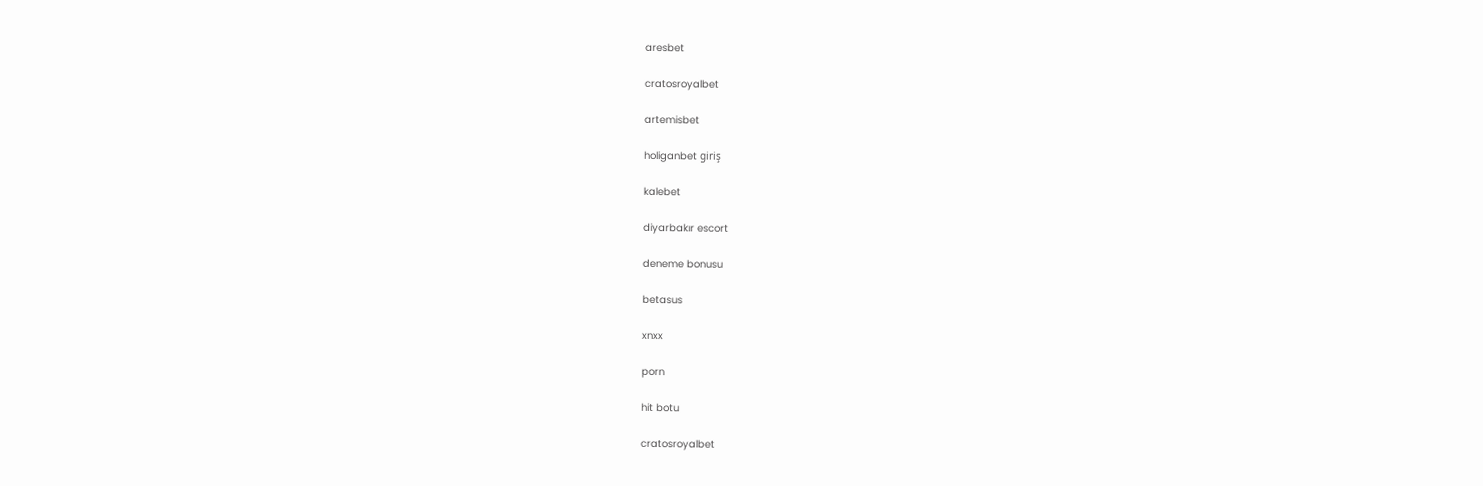aresbet

cratosroyalbet

artemisbet

holiganbet giriş

kalebet

diyarbakır escort

deneme bonusu

betasus

xnxx

porn

hit botu

cratosroyalbet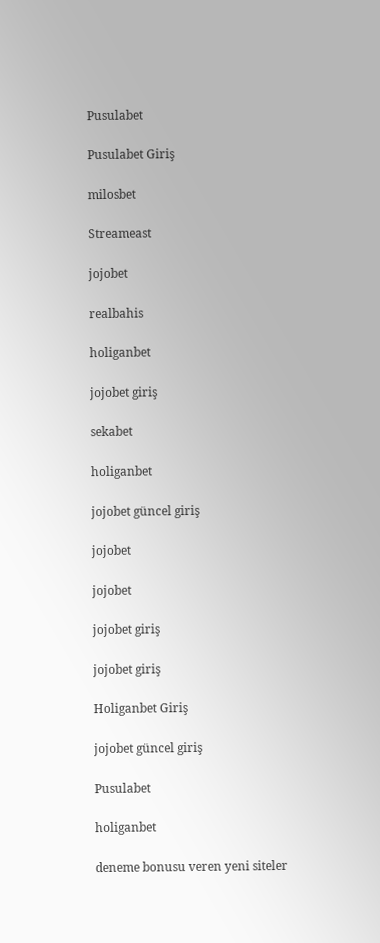Pusulabet

Pusulabet Giriş

milosbet

Streameast

jojobet

realbahis

holiganbet

jojobet giriş

sekabet

holiganbet

jojobet güncel giriş

jojobet

jojobet

jojobet giriş

jojobet giriş

Holiganbet Giriş

jojobet güncel giriş

Pusulabet

holiganbet

deneme bonusu veren yeni siteler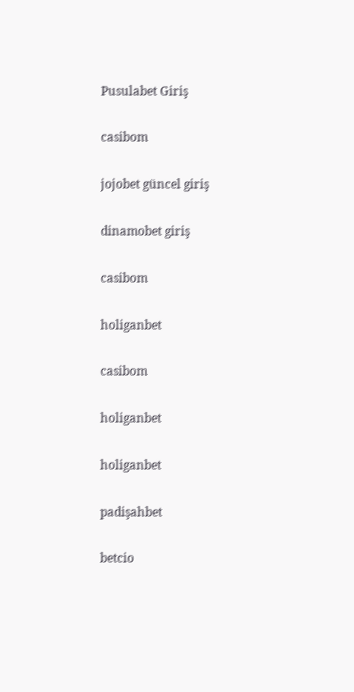Pusulabet Giriş

casibom

jojobet güncel giriş

dinamobet giriş

casibom

holiganbet

casibom

holiganbet

holiganbet

padişahbet

betcio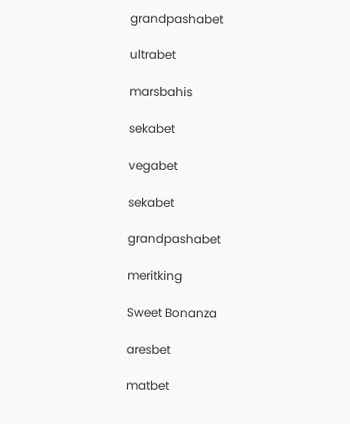grandpashabet

ultrabet

marsbahis

sekabet

vegabet

sekabet

grandpashabet

meritking

Sweet Bonanza

aresbet

matbet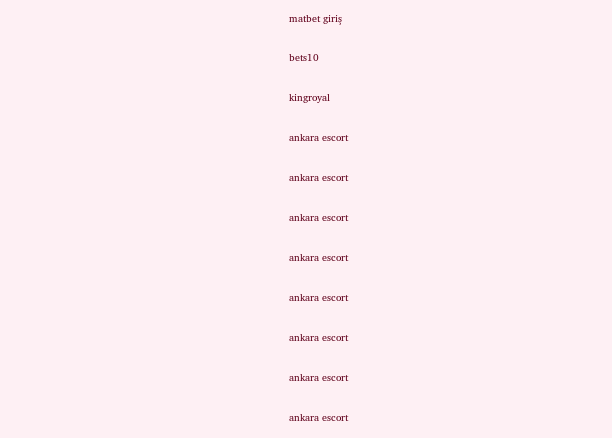matbet giriş

bets10

kingroyal

ankara escort

ankara escort

ankara escort

ankara escort

ankara escort

ankara escort

ankara escort

ankara escort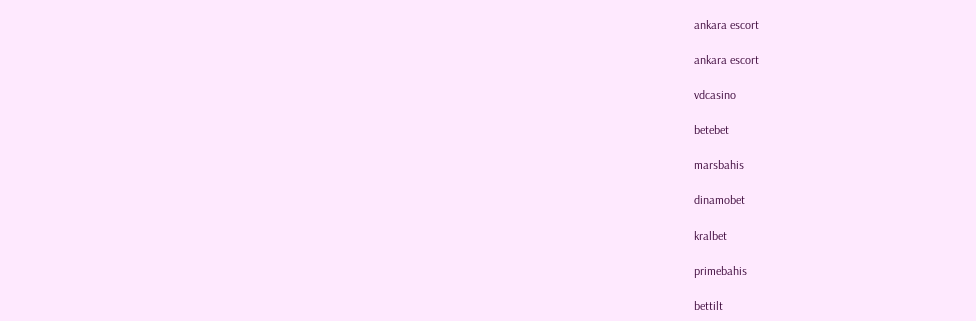ankara escort

ankara escort

vdcasino

betebet

marsbahis

dinamobet

kralbet

primebahis

bettilt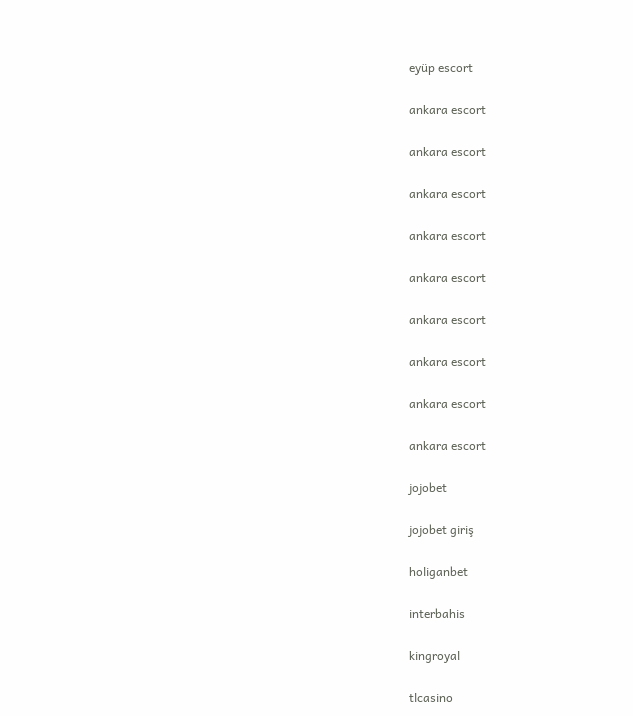eyüp escort

ankara escort

ankara escort

ankara escort

ankara escort

ankara escort

ankara escort

ankara escort

ankara escort

ankara escort

jojobet

jojobet giriş

holiganbet

interbahis

kingroyal

tlcasino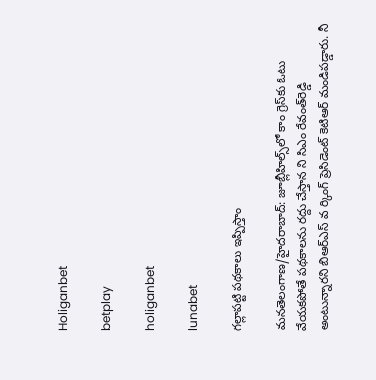Holiganbet

betplay

holiganbet

lunabet

గల్లాపట్టి పథకాలు ఇప్పిస్తాం

మనతెలంగాణ/హైదరాబాద్: జూబ్లీహిల్స్‌లో కాం గ్రెస్‌కు ఓటు వేయకపోతే పథకాలను రద్దు చేస్తాన ని సిఎం రేవంత్‌రెడ్డి అంటున్నారని బిఆర్‌ఎస్ వ ర్కింగ్ ప్రెసిడెంట్ కెటిఆర్ మండిపడ్డారు. నీ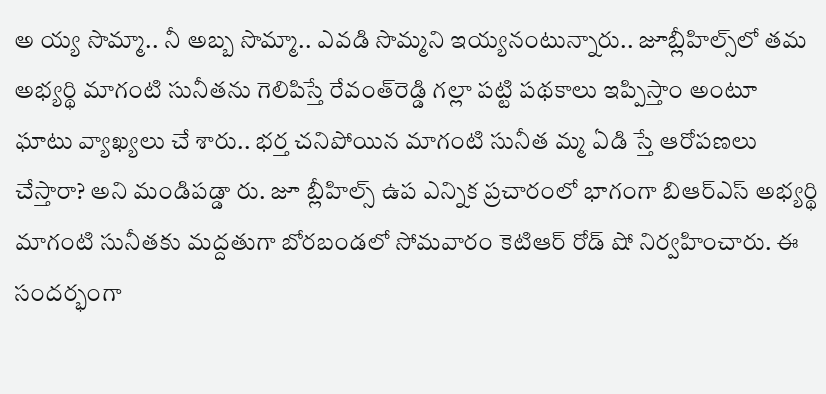అ య్య సొమ్మా.. నీ అబ్బ సొమ్మా.. ఎవడి సొమ్మని ఇయ్యనంటున్నారు.. జూబ్లీహిల్స్‌లో తమ అభ్యర్థి మాగంటి సునీతను గెలిపిస్తే రేవంత్‌రెడ్డి గల్లా పట్టి పథకాలు ఇప్పిస్తాం అంటూ ఘాటు వ్యాఖ్యలు చే శారు.. భర్త చనిపోయిన మాగంటి సునీత మ్మ ఏడి స్తే ఆరోపణలు చేస్తారా? అని మండిపడ్డా రు. జూ బ్లీహిల్స్ ఉప ఎన్నిక ప్రచారంలో భాగంగా బిఆర్‌ఎస్ అభ్యర్థి మాగంటి సునీతకు మద్దతుగా బోరబండలో సోమవారం కెటిఆర్ రోడ్ షో నిర్వహించారు. ఈ సందర్భంగా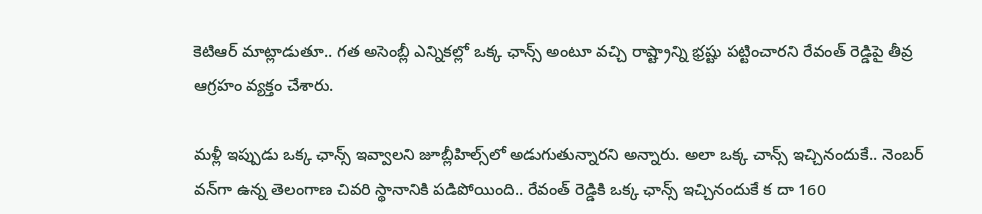కెటిఆర్ మాట్లాడుతూ.. గత అసెంబ్లీ ఎన్నికల్లో ఒక్క ఛాన్స్ అంటూ వచ్చి రాష్ట్రాన్ని భ్రష్టు పట్టించారని రేవంత్ రెడ్డిపై తీవ్ర ఆగ్రహం వ్యక్తం చేశారు.

మళ్లీ ఇప్పుడు ఒక్క ఛాన్స్ ఇవ్వాలని జూబ్లీహిల్స్‌లో అడుగుతున్నారని అన్నారు. అలా ఒక్క చాన్స్ ఇచ్చినందుకే.. నెంబర్ వన్‌గా ఉన్న తెలంగాణ చివరి స్థానానికి పడిపోయింది.. రేవంత్ రెడ్డికి ఒక్క ఛాన్స్ ఇచ్చినందుకే క దా 160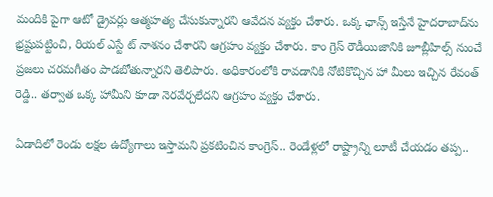మందికి పైగా ఆటో డ్రైవర్లు ఆత్మహత్య చేసుకున్నారని ఆవేదన వ్యక్తం చేశారు. ఒక్క ఛాన్స్ ఇస్తేనే హైదరాబాద్‌ను భ్రష్టుపట్టించి, రియల్ ఎస్టే ట్ నాశనం చేశారని ఆగ్రహం వ్యక్తం చేశారు. కాం గ్రెస్ రౌడీయిజానికి జూబ్లీహిల్స్ నుంచే ప్రజలు చరమగీతం పాడబోతున్నారని తెలిపారు. అధికారంలోకి రావడానికి నోటికొచ్చిన హా మీలు ఇచ్చిన రేవంత్ రెడ్డి.. తర్వాత ఒక్క హామీని కూడా నెరవేర్చలేదని ఆగ్రహం వ్యక్తం చేశారు.

ఏడాదిలో రెండు లక్షల ఉద్యోగాలు ఇస్తామని ప్రకటించిన కాంగ్రెస్.. రెండేళ్లలో రాష్ట్రాన్ని లూటీ చేయడం తప్ప..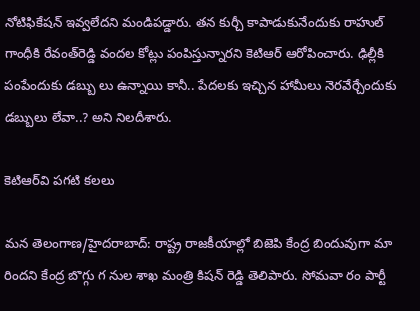నోటిఫికేషన్ ఇవ్వలేదని మండిపడ్డారు. తన కుర్చీ కాపాడుకునేందుకు రాహుల్ గాంధీకి రేవంత్‌రెడ్డి వందల కోట్లు పంపిస్తున్నారని కెటిఆర్ ఆరోపించారు. ఢిల్లీకి పంపేందుకు డబ్బు లు ఉన్నాయి కానీ.. పేదలకు ఇచ్చిన హామీలు నెరవేర్చేందుకు డబ్బులు లేవా..? అని నిలదీశారు.

కెటిఆర్‌వి పగటి కలలు

మన తెలంగాణ/హైదరాబాద్: రాష్ట్ర రాజకీయాల్లో బిజెపి కేంద్ర బిందువుగా మా రిందని కేంద్ర బొగ్గు గ నుల శాఖ మంత్రి కిషన్ రెడ్డి తెలిపారు. సోమవా రం పార్టీ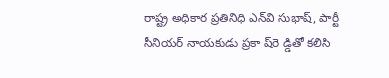రాష్ట్ర అధికార ప్రతినిధి ఎన్‌వి సుభాష్, పార్టీ సీనియర్ నాయకుడు ప్రకా ష్‌రె డ్డితో కలిసి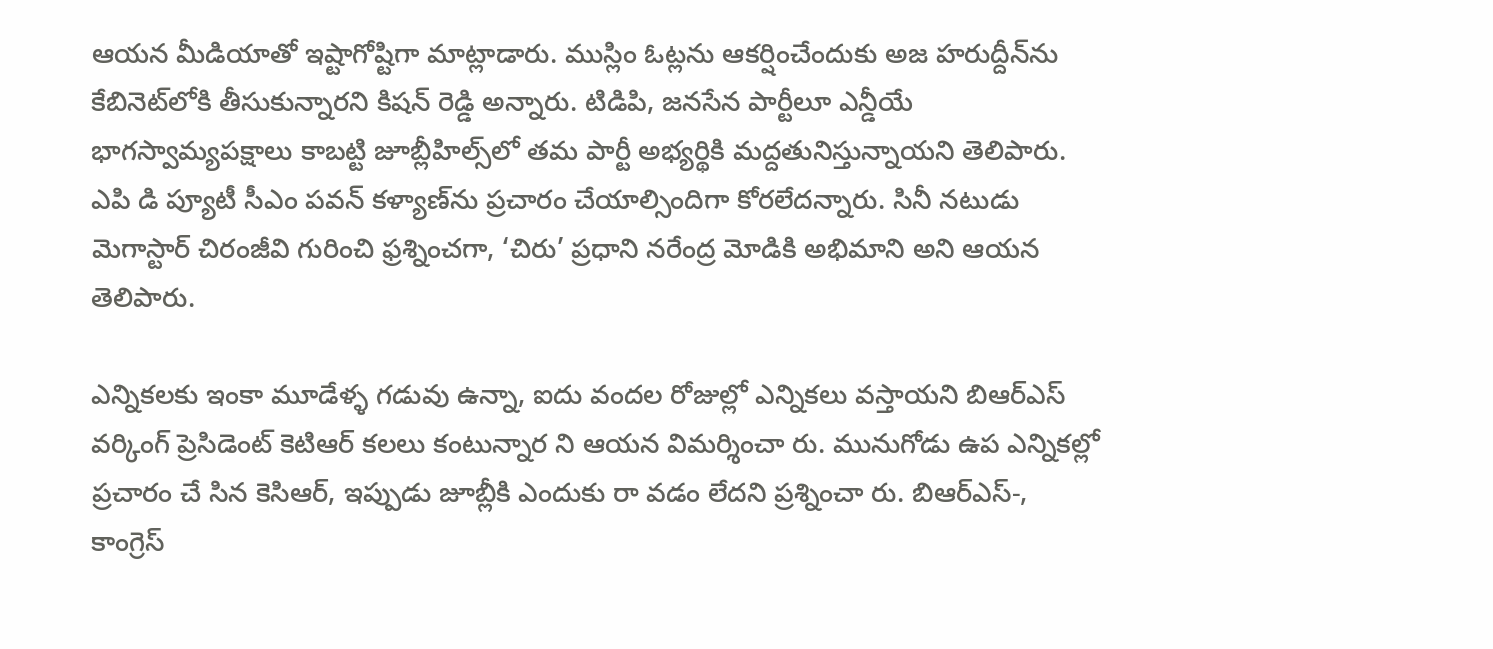ఆయన మీడియాతో ఇష్టాగోష్టిగా మాట్లాడారు. ముస్లిం ఓట్లను ఆకర్షించేందుకు అజ హరుద్దీన్‌ను కేబినెట్‌లోకి తీసుకున్నారని కిషన్ రెడ్డి అన్నారు. టిడిపి, జనసేన పార్టీలూ ఎన్డీయే భాగస్వామ్యపక్షాలు కాబట్టి జూబ్లీహిల్స్‌లో తమ పార్టీ అభ్యర్థికి మద్దతునిస్తున్నాయని తెలిపారు. ఎపి డి ప్యూటీ సీఎం పవన్ కళ్యాణ్‌ను ప్రచారం చేయాల్సిందిగా కోరలేదన్నారు. సినీ నటుడు మెగాస్టార్ చిరంజీవి గురించి ఫ్రశ్నించగా, ‘చిరు’ ప్రధాని నరేంద్ర మోడికి అభిమాని అని ఆయన తెలిపారు.

ఎన్నికలకు ఇంకా మూడేళ్ళ గడువు ఉన్నా, ఐదు వందల రోజుల్లో ఎన్నికలు వస్తాయని బిఆర్‌ఎస్ వర్కింగ్ ప్రెసిడెంట్ కెటిఆర్ కలలు కంటున్నార ని ఆయన విమర్శించా రు. మునుగోడు ఉప ఎన్నికల్లో ప్రచారం చే సిన కెసిఆర్, ఇప్పుడు జూబ్లీకి ఎందుకు రా వడం లేదని ప్రశ్నించా రు. బిఆర్‌ఎస్-, కాంగ్రెస్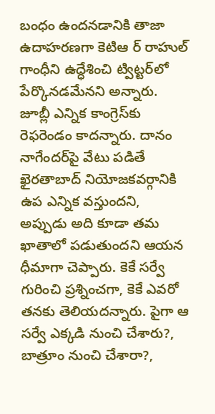బంధం ఉందనడానికి తాజా ఉదాహరణగా కెటిఆ ర్ రాహుల్ గాంధీని ఉద్ధేశించి ట్విట్టర్‌లో పేర్కొనడమేనని అన్నారు. జూబ్లీ ఎన్నిక కాంగ్రెస్‌కు రెఫరెండం కాదన్నారు. దానం నాగేందర్‌పై వేటు పడితే ఖైరతాబాద్ నియోజకవర్గానికి ఉప ఎన్నిక వస్తుందని, అప్పుడు అది కూడా తమ ఖాతాలో పడుతుందని ఆయన ధీమాగా చెప్పారు. కెకే సర్వే గురించి ప్రశ్నించగా, కెకే ఎవరో తనకు తెలియదన్నారు. పైగా ఆ సర్వే ఎక్కడి నుంచి చేశారు?, బాత్రూం నుంచి చేశారా?,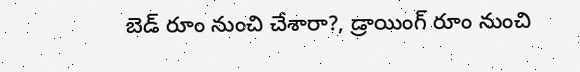బెడ్ రూం నుంచి చేశారా?, డ్రాయింగ్ రూం నుంచి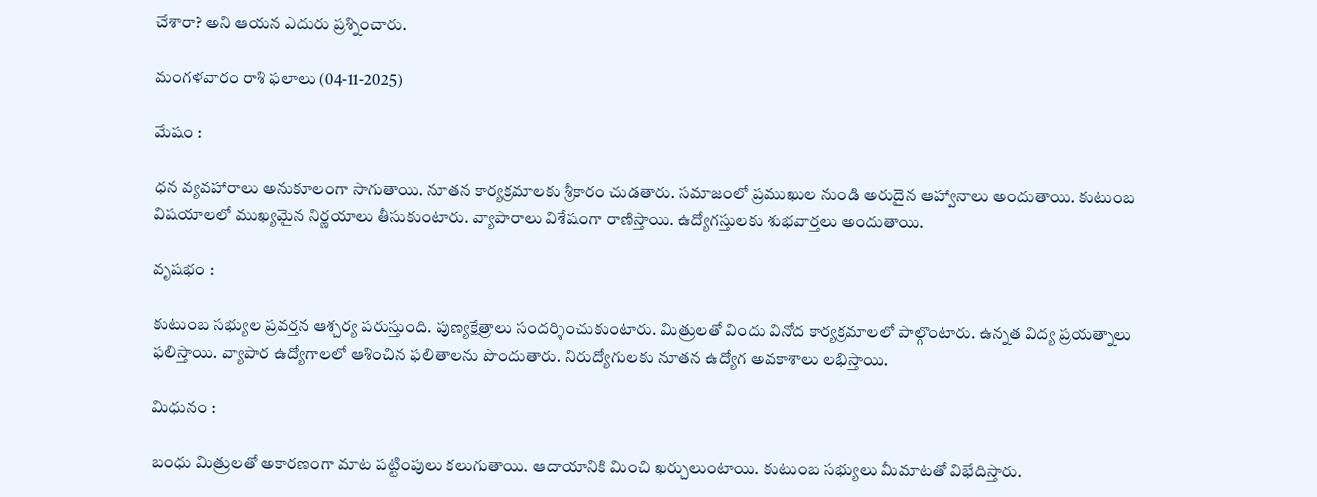చేశారా? అని ఆయన ఎదురు ప్రశ్నించారు.

మంగళవారం రాశి ఫలాలు (04-11-2025)

మేషం :

ధన వ్యవహారాలు అనుకూలంగా సాగుతాయి. నూతన కార్యక్రమాలకు శ్రీకారం చుడతారు. సమాజంలో ప్రముఖుల నుండి అరుదైన ఆహ్వానాలు అందుతాయి. కుటుంబ విషయాలలో ముఖ్యమైన నిర్ణయాలు తీసుకుంటారు. వ్యాపారాలు విశేషంగా రాణిస్తాయి. ఉద్యోగస్తులకు శుభవార్తలు అందుతాయి.

వృషభం :

కుటుంబ సభ్యుల ప్రవర్తన ఆశ్చర్య పరుస్తుంది. పుణ్యక్షేత్రాలు సందర్శించుకుంటారు. మిత్రులతో విందు వినోద కార్యక్రమాలలో పాల్గొంటారు. ఉన్నత విద్య ప్రయత్నాలు ఫలిస్తాయి. వ్యాపార ఉద్యోగాలలో ఆశించిన ఫలితాలను పొందుతారు. నిరుద్యోగులకు నూతన ఉద్యోగ అవకాశాలు లభిస్తాయి.

మిధునం :

బంధు మిత్రులతో అకారణంగా మాట పట్టింపులు కలుగుతాయి. ఆదాయానికి మించి ఖర్చులుంటాయి. కుటుంబ సభ్యులు మీమాటతో విభేదిస్తారు.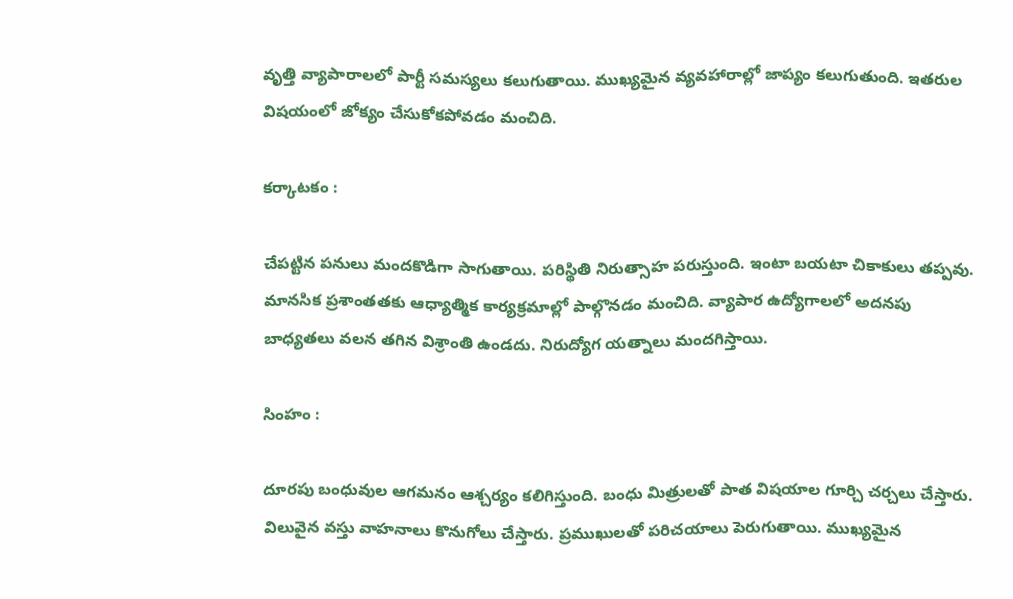వృత్తి వ్యాపారాలలో పార్టీ సమస్యలు కలుగుతాయి. ముఖ్యమైన వ్యవహారాల్లో జాప్యం కలుగుతుంది. ఇతరుల విషయంలో జోక్యం చేసుకోకపోవడం మంచిది.

కర్కాటకం :

చేపట్టిన పనులు మందకొడిగా సాగుతాయి. పరిస్థితి నిరుత్సాహ పరుస్తుంది. ఇంటా బయటా చికాకులు తప్పవు. మానసిక ప్రశాంతతకు ఆధ్యాత్మిక కార్యక్రమాల్లో పాల్గొనడం మంచిది. వ్యాపార ఉద్యోగాలలో అదనపు బాధ్యతలు వలన తగిన విశ్రాంతి ఉండదు. నిరుద్యోగ యత్నాలు మందగిస్తాయి.

సింహం :

దూరపు బంధువుల ఆగమనం ఆశ్చర్యం కలిగిస్తుంది. బంధు మిత్రులతో పాత విషయాల గూర్చి చర్చలు చేస్తారు. విలువైన వస్తు వాహనాలు కొనుగోలు చేస్తారు. ప్రముఖులతో పరిచయాలు పెరుగుతాయి. ముఖ్యమైన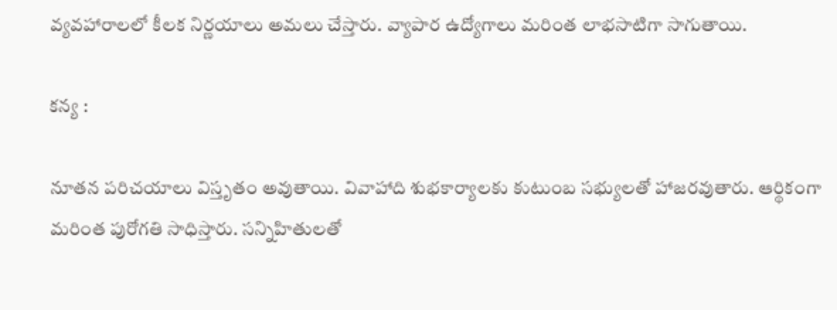వ్యవహారాలలో కీలక నిర్ణయాలు అమలు చేస్తారు. వ్యాపార ఉద్యోగాలు మరింత లాభసాటిగా సాగుతాయి.

కన్య :

నూతన పరిచయాలు విస్తృతం అవుతాయి. వివాహాది శుభకార్యాలకు కుటుంబ సభ్యులతో హాజరవుతారు. ఆర్థికంగా మరింత పురోగతి సాధిస్తారు. సన్నిహితులతో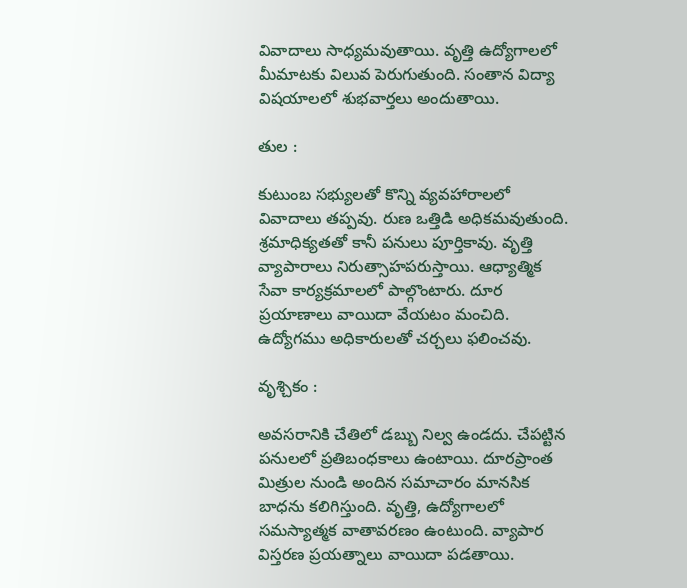వివాదాలు సాధ్యమవుతాయి. వృత్తి ఉద్యోగాలలో మీమాటకు విలువ పెరుగుతుంది. సంతాన విద్యా విషయాలలో శుభవార్తలు అందుతాయి.

తుల :

కుటుంబ సభ్యులతో కొన్ని వ్యవహారాలలో వివాదాలు తప్పవు. రుణ ఒత్తిడి అధికమవుతుంది. శ్రమాధిక్యతతో కానీ పనులు పూర్తికావు. వృత్తి వ్యాపారాలు నిరుత్సాహపరుస్తాయి. ఆధ్యాత్మిక సేవా కార్యక్రమాలలో పాల్గొంటారు. దూర ప్రయాణాలు వాయిదా వేయటం మంచిది. ఉద్యోగము అధికారులతో చర్చలు ఫలించవు.

వృశ్చికం :

అవసరానికి చేతిలో డబ్బు నిల్వ ఉండదు. చేపట్టిన పనులలో ప్రతిబంధకాలు ఉంటాయి. దూరప్రాంత మిత్రుల నుండి అందిన సమాచారం మానసిక బాధను కలిగిస్తుంది. వృత్తి, ఉద్యోగాలలో సమస్యాత్మక వాతావరణం ఉంటుంది. వ్యాపార విస్తరణ ప్రయత్నాలు వాయిదా పడతాయి.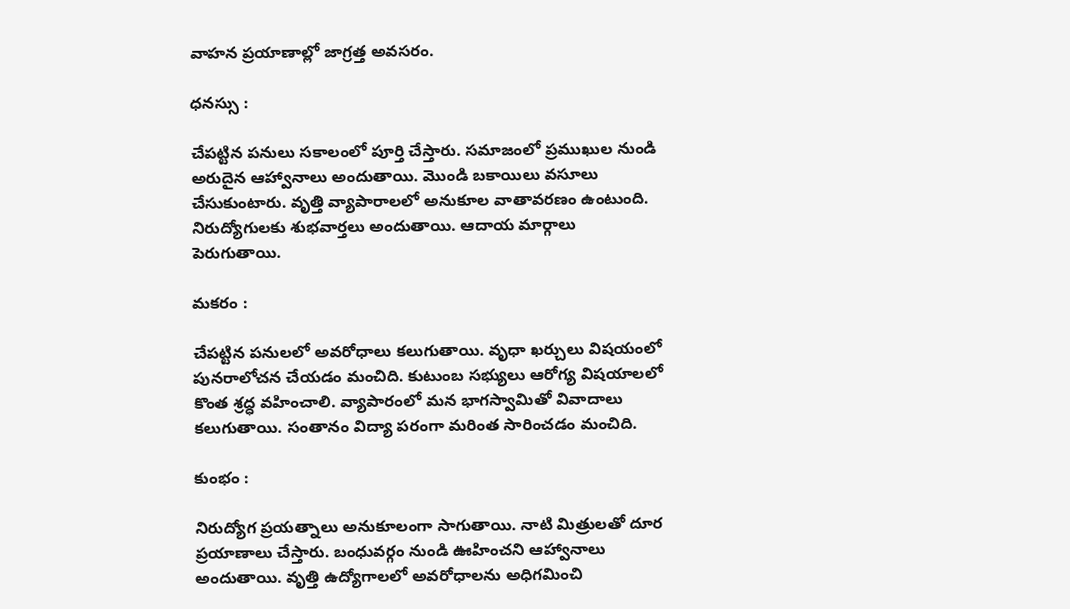వాహన ప్రయాణాల్లో జాగ్రత్త అవసరం.

ధనస్సు :

చేపట్టిన పనులు సకాలంలో పూర్తి చేస్తారు. సమాజంలో ప్రముఖుల నుండి అరుదైన ఆహ్వానాలు అందుతాయి. మొండి బకాయిలు వసూలు చేసుకుంటారు. వృత్తి వ్యాపారాలలో అనుకూల వాతావరణం ఉంటుంది. నిరుద్యోగులకు శుభవార్తలు అందుతాయి. ఆదాయ మార్గాలు పెరుగుతాయి.

మకరం :

చేపట్టిన పనులలో అవరోధాలు కలుగుతాయి. వృధా ఖర్చులు విషయంలో పునరాలోచన చేయడం మంచిది. కుటుంబ సభ్యులు ఆరోగ్య విషయాలలో కొంత శ్రద్ధ వహించాలి. వ్యాపారంలో మన భాగస్వామితో వివాదాలు కలుగుతాయి. సంతానం విద్యా పరంగా మరింత సారించడం మంచిది.

కుంభం :

నిరుద్యోగ ప్రయత్నాలు అనుకూలంగా సాగుతాయి. నాటి మిత్రులతో దూర ప్రయాణాలు చేస్తారు. బంధువర్గం నుండి ఊహించని ఆహ్వానాలు అందుతాయి. వృత్తి ఉద్యోగాలలో అవరోధాలను అధిగమించి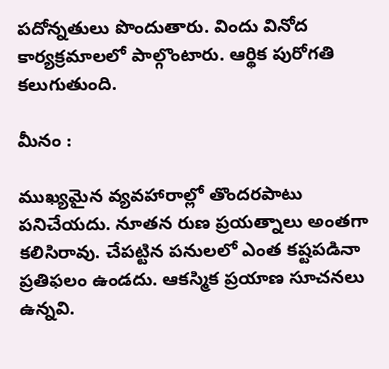పదోన్నతులు పొందుతారు. విందు వినోద కార్యక్రమాలలో పాల్గొంటారు. ఆర్థిక పురోగతి కలుగుతుంది.

మీనం :

ముఖ్యమైన వ్యవహారాల్లో తొందరపాటు పనిచేయదు. నూతన రుణ ప్రయత్నాలు అంతగా కలిసిరావు. చేపట్టిన పనులలో ఎంత కష్టపడినా ప్రతిఫలం ఉండదు. ఆకస్మిక ప్రయాణ సూచనలు ఉన్నవి.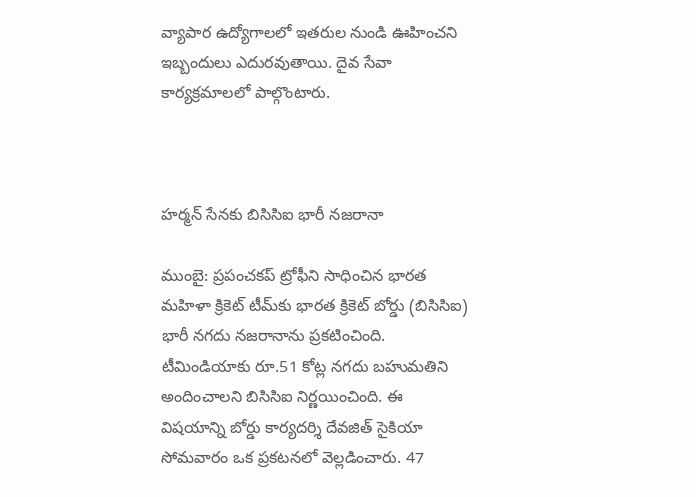వ్యాపార ఉద్యోగాలలో ఇతరుల నుండి ఊహించని ఇబ్బందులు ఎదురవుతాయి. దైవ సేవా కార్యక్రమాలలో పాల్గొంటారు.



హర్మన్ సేనకు బిసిసిఐ భారీ నజరానా

ముంబై: ప్రపంచకప్ ట్రోఫీని సాధించిన భారత మహిళా క్రికెట్ టీమ్‌కు భారత క్రికెట్ బోర్డు (బిసిసిఐ) భారీ నగదు నజరానాను ప్రకటించింది. టీమిండియాకు రూ.51 కోట్ల నగదు బహుమతిని అందించాలని బిసిసిఐ నిర్ణయించింది. ఈ విషయాన్ని బోర్డు కార్యదర్శి దేవజిత్ సైకియా సోమవారం ఒక ప్రకటనలో వెల్లడించారు. 47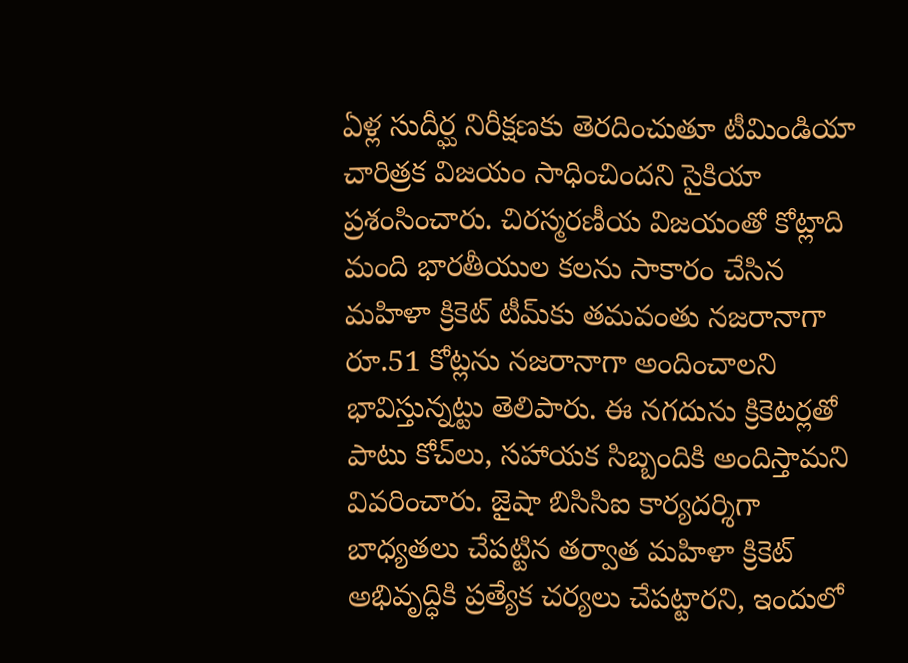ఏళ్ల సుదీర్ఘ నిరీక్షణకు తెరదించుతూ టీమిండియా చారిత్రక విజయం సాధించిందని సైకియా ప్రశంసించారు. చిరస్మరణీయ విజయంతో కోట్లాది మంది భారతీయుల కలను సాకారం చేసిన మహిళా క్రికెట్ టీమ్‌కు తమవంతు నజరానాగా రూ.51 కోట్లను నజరానాగా అందించాలని భావిస్తున్నట్టు తెలిపారు. ఈ నగదును క్రికెటర్లతో పాటు కోచ్‌లు, సహాయక సిబ్బందికి అందిస్తామని వివరించారు. జైషా బిసిసిఐ కార్యదర్శిగా బాధ్యతలు చేపట్టిన తర్వాత మహిళా క్రికెట్ అభివృద్ధికి ప్రత్యేక చర్యలు చేపట్టారని, ఇందులో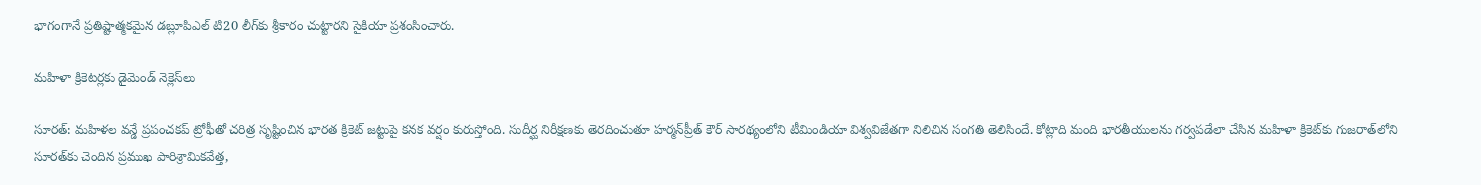భాగంగానే ప్రతిష్టాత్మకమైన డబ్లూపిఎల్ టి20 లీగ్‌కు శ్రీకారం చుట్టారని సైకియా ప్రశంసించారు.

మహిళా క్రికెటర్లకు డైమెండ్ నెక్లెస్‌లు

సూరత్: మహిళల వన్డే ప్రపంచకప్ ట్రోఫీతో చరిత్ర సృష్టించిన భారత క్రికెట్ జట్టుపై కనక వర్షం కురుస్తోంది. సుదీర్ఘ నిరీక్షణకు తెరదించుతూ హర్మన్‌ప్రీత్ కౌర్ సారథ్యంలోని టీమిండియా విశ్వవిజేతగా నిలిచిన సంగతి తెలిసిందే. కోట్లాది మంది భారతీయులను గర్వపడేలా చేసిన మహిళా క్రికెట్‌కు గుజరాత్‌లోని సూరత్‌కు చెందిన ప్రముఖ పారిశ్రామికవేత్త,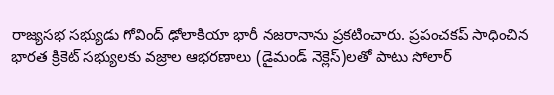రాజ్యసభ సభ్యుడు గోవింద్ ఢోలాకియా భారీ నజరానాను ప్రకటించారు. ప్రపంచకప్ సాధించిన భారత క్రికెట్ సభ్యులకు వజ్రాల ఆభరణాలు (డైమండ్ నెక్లెస్)లతో పాటు సోలార్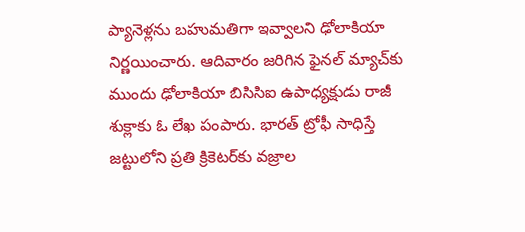ప్యానెళ్లను బహుమతిగా ఇవ్వాలని ఢోలాకియా నిర్ణయించారు. ఆదివారం జరిగిన ఫైనల్ మ్యాచ్‌కు ముందు ఢోలాకియా బిసిసిఐ ఉపాధ్యక్షుడు రాజీ శుక్లాకు ఓ లేఖ పంపారు. భారత్ ట్రోఫీ సాధిస్తే జట్టులోని ప్రతి క్రికెటర్‌కు వజ్రాల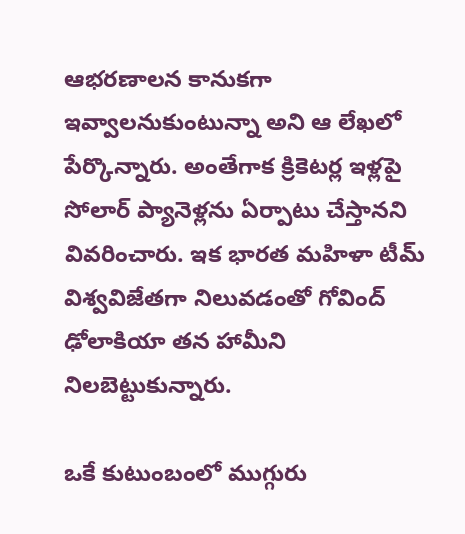ఆభరణాలన కానుకగా ఇవ్వాలనుకుంటున్నా అని ఆ లేఖలో పేర్కొన్నారు. అంతేగాక క్రికెటర్ల ఇళ్లపై సోలార్ ప్యానెళ్లను ఏర్పాటు చేస్తానని వివరించారు. ఇక భారత మహిళా టీమ్ విశ్వవిజేతగా నిలువడంతో గోవింద్ ఢోలాకియా తన హామీని నిలబెట్టుకున్నారు.

ఒకే కుటుంబంలో ముగ్గురు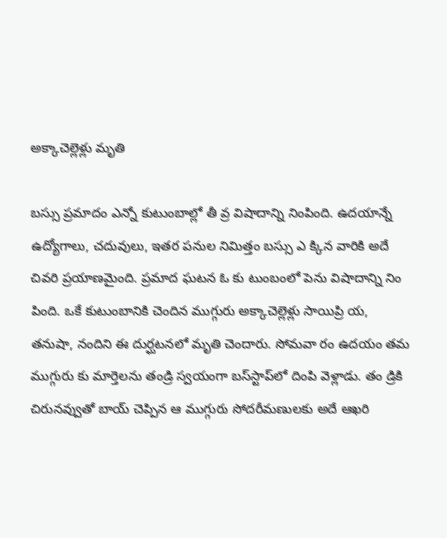అక్కాచెల్లెళ్లు మృతి

బస్సు ప్రమాదం ఎన్నో కుటుంబాల్లో తీ వ్ర విషాదాన్ని నింపింది. ఉదయాన్నే ఉద్యోగాలు, చదువులు, ఇతర పనుల నిమిత్తం బస్సు ఎ క్కిన వారికి అదే చివరి ప్రయాణమైంది. ప్రమాద ఘటన ఓ కు టుంబంలో పెను విషాదాన్ని నిం పింది. ఒకే కుటుంబానికి చెందిన ముగ్గురు అక్కాచెల్లెళ్లు సాయిప్రి య, తనుషా, నందిని ఈ దుర్ఘటనలో మృతి చెందారు. సోమవా రం ఉదయం తమ ముగ్గురు కు మార్తెలను తండ్రి స్వయంగా బస్‌స్టాప్‌లో దింపి వెళ్లాడు. తం డ్రికి చిరునవ్వుతో బాయ్ చెప్పిన ఆ ముగ్గురు సోదరీమణులకు అదే ఆఖరి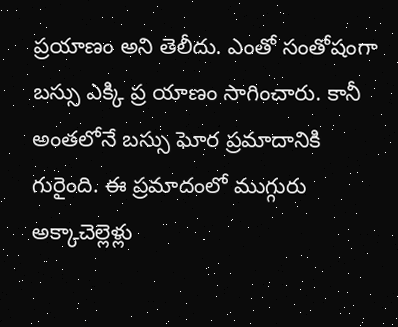ప్రయాణం అని తెలీదు. ఎంతో సంతోషంగా బస్సు ఎక్కి ప్ర యాణం సాగించారు. కానీ అంతలోనే బస్సు ఘోర ప్రమాదానికి గురైంది. ఈ ప్రమాదంలో ముగ్గురు అక్కాచెల్లెళ్లు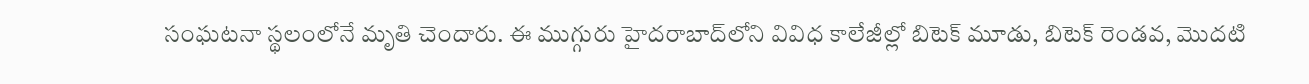సంఘటనా స్థలంలోనే మృతి చెందారు. ఈ ముగ్గురు హైదరాబాద్‌లోని వివిధ కాలేజీల్లో బిటెక్ మూడు, బిటెక్ రెండవ, మొదటి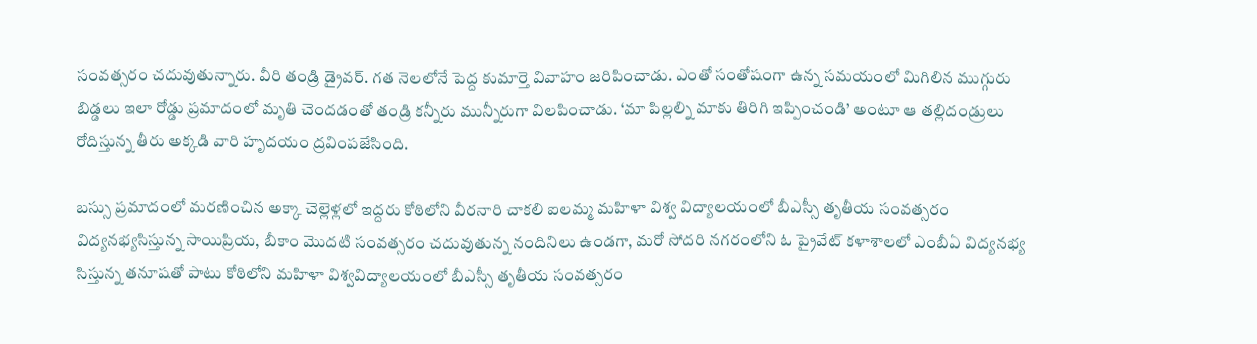సంవత్సరం చదువుతున్నారు. వీరి తండ్రి డ్రైవర్. గత నెలలోనే పెద్ద కుమార్తె వివాహం జరిపించాడు. ఎంతో సంతోషంగా ఉన్న సమయంలో మిగిలిన ముగ్గురు బిడ్డలు ఇలా రోడ్డు ప్రమాదంలో మృతి చెందడంతో తండ్రి కన్నీరు మున్నీరుగా విలపించాడు. ‘మా పిల్లల్ని మాకు తిరిగి ఇప్పించండి’ అంటూ ఆ తల్లిదండ్రులు రోదిస్తున్న తీరు అక్కడి వారి హృదయం ద్రవింపజేసింది.

బస్సు ప్రమాదంలో మరణించిన అక్కా చెల్లెళ్లలో ఇద్దరు కోఠిలోని వీరనారి చాకలి ఐలమ్మ మహిళా విశ్వ విద్యాలయంలో బీఎస్సీ తృతీయ సంవత్సరం విద్యనభ్యసిస్తున్న సాయిప్రియ, బీకాం మొదటి సంవత్సరం చదువుతున్న నందినిలు ఉండగా, మరో సోదరి నగరంలోని ఓ ప్రైవేట్ కళాశాలలో ఎంబీఏ విద్యనభ్య సిస్తున్న తనూషతో పాటు కోఠిలోని మహిళా విశ్వవిద్యాలయంలో బీఎస్సీ తృతీయ సంవత్సరం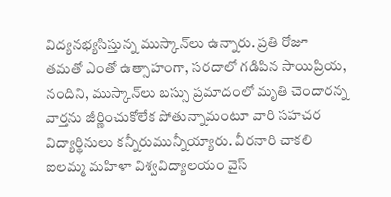విద్యనభ్యసిస్తున్న ముస్కాన్‌లు ఉన్నారు. ప్రతి రోజూ తమతో ఎంతో ఉత్సాహంగా, సరదాలో గడిపిన సాయిప్రియ, నందిని, ముస్కాన్‌లు బస్సు ప్రమాదంలో మృతి చెందారన్న వార్తను జీర్ణించుకోలేక పోతున్నామంటూ వారి సహచర విద్యార్థినులు కన్నీరుమున్నీయ్యారు. వీరనారి చాకలి ఐలమ్మ మహిళా విశ్వవిద్యాలయం వైస్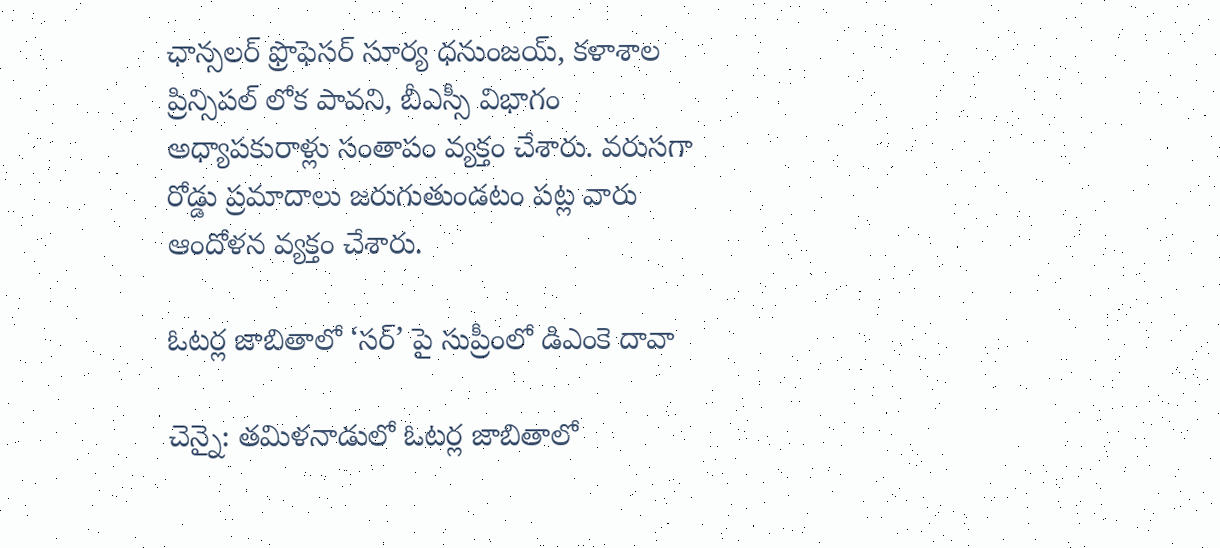ఛాన్సలర్ ఫ్రొఫెసర్ సూర్య ధనుంజయ్, కళాశాల ప్రిన్సిపల్ లోక పావని, బీఎస్సీ విభాగం అధ్యాపకురాళ్లు సంతాపం వ్యక్తం చేశారు. వరుసగా రోడ్డు ప్రమాదాలు జరుగుతుండటం పట్ల వారు ఆందోళన వ్యక్తం చేశారు.

ఓటర్ల జాబితాలో ‘సర్’ పై సుప్రీంలో డిఎంకె దావా

చెన్నై: తమిళనాడులో ఓటర్ల జాబితాలో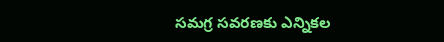సమగ్ర సవరణకు ఎన్నికల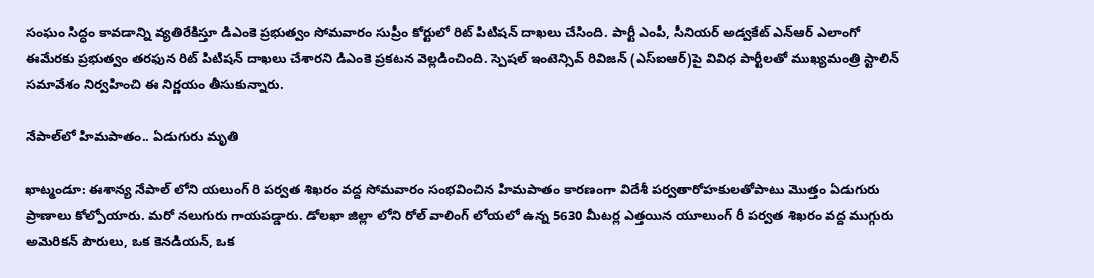సంఘం సిద్ధం కావడాన్ని వ్యతిరేకిస్తూ డిఎంకె ప్రభుత్వం సోమవారం సుప్రీం కోర్టులో రిట్ పిటిషన్ దాఖలు చేసింది. పార్టీ ఎంపీ, సీనియర్ అడ్వకేట్ ఎన్‌ఆర్ ఎలాంగో ఈమేరకు ప్రభుత్వం తరఫున రిట్ పిటిషన్ దాఖలు చేశారని డిఎంకె ప్రకటన వెల్లడించింది. స్పెషల్ ఇంటెన్సివ్ రివిజన్ (ఎస్‌ఐఆర్)పై వివిధ పార్టీలతో ముఖ్యమంత్రి స్టాలిన్ సమావేశం నిర్వహించి ఈ నిర్ణయం తీసుకున్నారు.

నేపాల్‌లో హిమపాతం.. ఏడుగురు మృతి

ఖాట్మండూ: ఈశాన్య నేపాల్ లోని యలుంగ్ రి పర్వత శిఖరం వద్ద సోమవారం సంభవించిన హిమపాతం కారణంగా విదేశీ పర్వతారోహకులతోపాటు మొత్తం ఏడుగురు ప్రాణాలు కోల్పోయారు. మరో నలుగురు గాయపడ్డారు. డోలఖా జిల్లా లోని రోల్ వాలింగ్ లోయలో ఉన్న 5630 మీటర్ల ఎత్తయిన యూలుంగ్ రీ పర్వత శిఖరం వద్ద ముగ్గురు అమెరికన్ పౌరులు, ఒక కెనడియన్, ఒక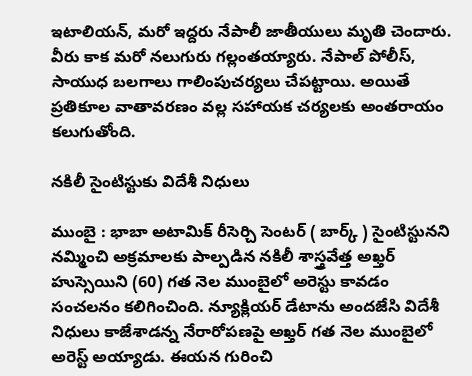ఇటాలియన్, మరో ఇద్దరు నేపాలీ జాతీయులు మృతి చెందారు. వీరు కాక మరో నలుగురు గల్లంతయ్యారు. నేపాల్ పోలీస్, సాయుధ బలగాలు గాలింపుచర్యలు చేపట్టాయి. అయితే ప్రతికూల వాతావరణం వల్ల సహాయక చర్యలకు అంతరాయం కలుగుతోంది.

నకిలీ సైంటిస్టుకు విదేశీ నిధులు

ముంబై : భాబా అటామిక్ రీసెర్చి సెంటర్ ( బార్క్ ) సైంటిస్టునని నమ్మించి అక్రమాలకు పాల్పడిన నకిలీ శాస్త్రవేత్త అఖ్తర్ హుస్సెయిని (60) గత నెల ముంబైలో అరెస్టు కావడం సంచలనం కలిగించింది. న్యూక్లియర్ డేటాను అందజేసి విదేశీ నిధులు కాజేశాడన్న నేరారోపణపై అఖ్తర్ గత నెల ముంబైలో అరెస్ట్ అయ్యాడు. ఈయన గురించి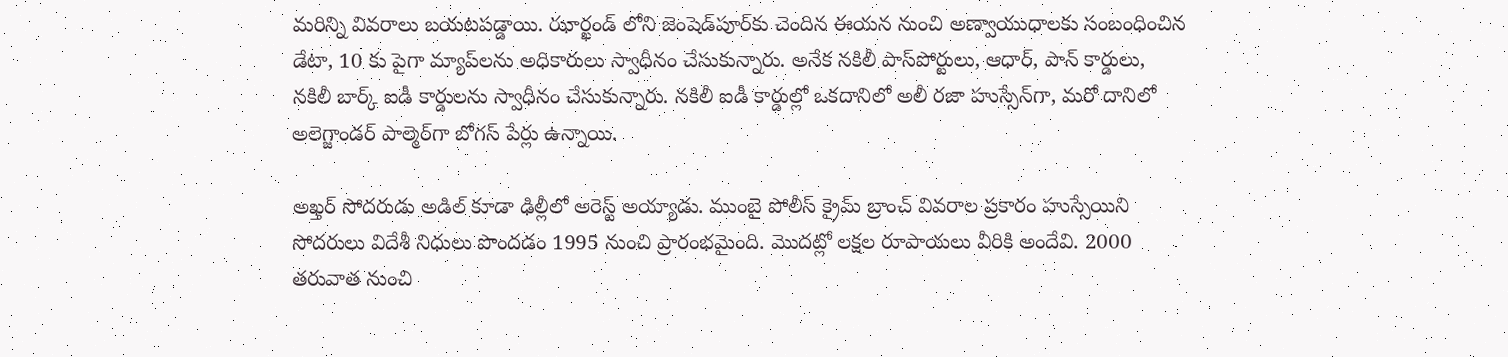మరిన్ని వివరాలు బయటపడ్డాయి. ఝార్ఖండ్ లోని జెంషెడ్‌పూర్‌కు చెందిన ఈయన నుంచి అణ్వాయుధాలకు సంబంధించిన డేటా, 10 కు పైగా మ్యాప్‌లను అధికారులు స్వాధీనం చేసుకున్నారు. అనేక నకిలీ పాస్‌పోర్టులు, ఆధార్, పాన్ కార్డులు, నకిలీ బార్క్ ఐడీ కార్డులను స్వాధీనం చేసుకున్నారు. నకిలీ ఐడీ కార్డుల్లో ఒకదానిలో అలీ రజా హుస్సేన్‌గా, మరో దానిలో అలెగ్జాండర్ పాల్మెర్‌గా బోగస్ పేర్లు ఉన్నాయి.

అఖ్తర్ సోదరుడు అడిల్ కూడా ఢిల్లీలో అరెస్ట్ అయ్యాడు. ముంబై పోలీస్ క్రైమ్ బ్రాంచ్ వివరాల ప్రకారం హుస్సేయిని సోదరులు విదేశీ నిధులు పొందడం 1995 నుంచి ప్రారంభమైంది. మొదట్లో లక్షల రూపాయలు వీరికి అందేవి. 2000 తరువాత నుంచి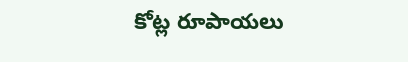కోట్ల రూపాయలు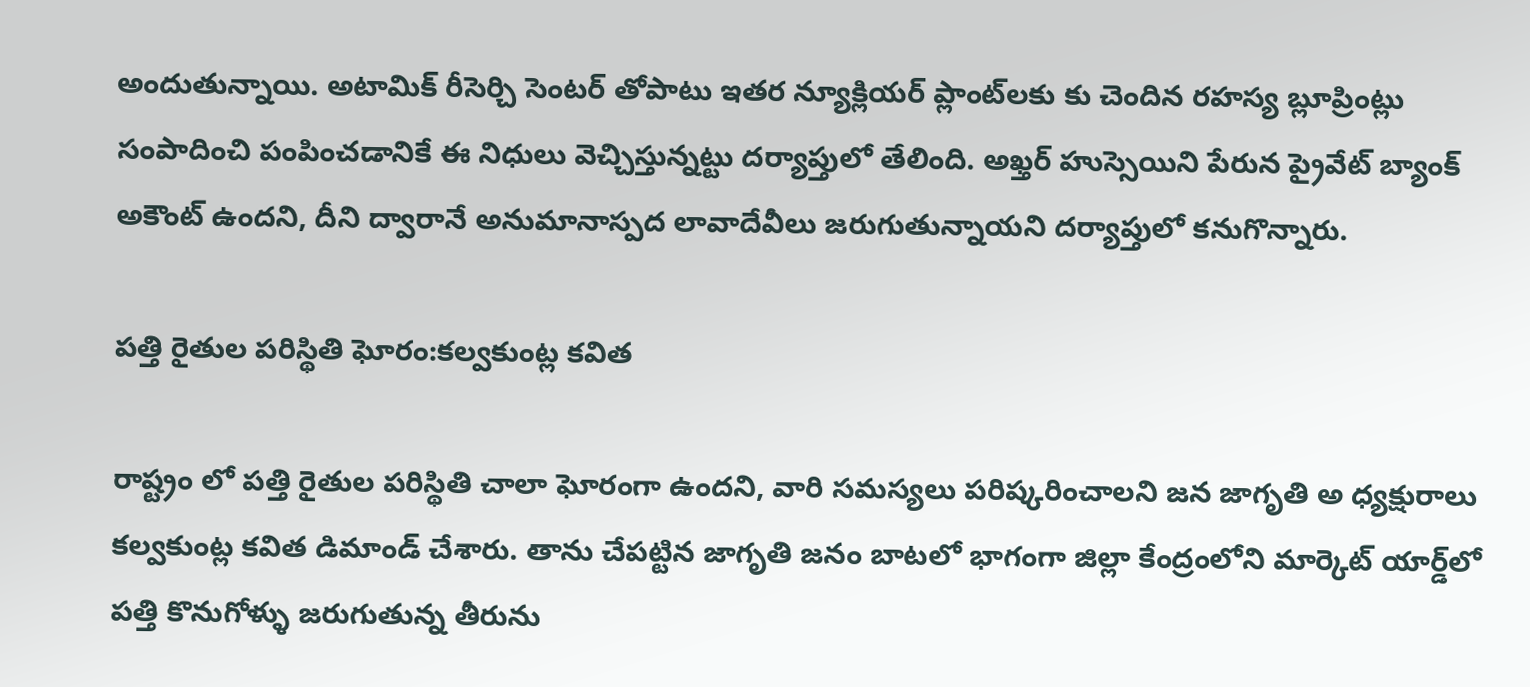అందుతున్నాయి. అటామిక్ రీసెర్చి సెంటర్ తోపాటు ఇతర న్యూక్లియర్ ప్లాంట్‌లకు కు చెందిన రహస్య బ్లూప్రింట్లు సంపాదించి పంపించడానికే ఈ నిధులు వెచ్చిస్తున్నట్టు దర్యాప్తులో తేలింది. అఖ్తర్ హుస్సెయిని పేరున ప్రైవేట్ బ్యాంక్ అకౌంట్ ఉందని, దీని ద్వారానే అనుమానాస్పద లావాదేవీలు జరుగుతున్నాయని దర్యాప్తులో కనుగొన్నారు.

పత్తి రైతుల పరిస్థితి ఘోరం:కల్వకుంట్ల కవిత

రాష్ట్రం లో పత్తి రైతుల పరిస్థితి చాలా ఘోరంగా ఉందని, వారి సమస్యలు పరిష్కరించాలని జన జాగృతి అ ధ్యక్షురాలు కల్వకుంట్ల కవిత డిమాండ్ చేశారు. తాను చేపట్టిన జాగృతి జనం బాటలో భాగంగా జిల్లా కేంద్రంలోని మార్కెట్ యార్డ్‌లో పత్తి కొనుగోళ్ళు జరుగుతున్న తీరును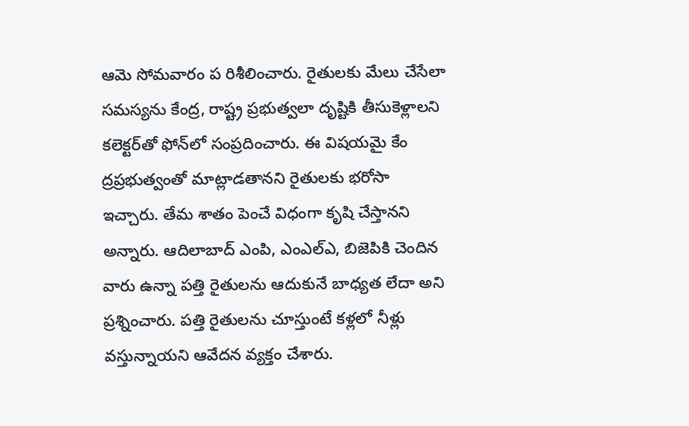ఆమె సోమవారం ప రిశీలించారు. రైతులకు మేలు చేసేలా సమస్యను కేంద్ర, రాష్ట్ర ప్రభుత్వలా దృష్టికి తీసుకెళ్లాలని కలెక్టర్‌తో ఫోన్‌లో సంప్రదించారు. ఈ విషయమై కేం ద్రప్రభుత్వంతో మాట్లాడతానని రైతులకు భరోసా ఇచ్చారు. తేమ శాతం పెంచే విధంగా కృషి చేస్తానని అన్నారు. ఆదిలాబాద్ ఎంపి, ఎంఎల్‌ఎ, బిజెపికి చెందిన వారు ఉన్నా పత్తి రైతులను ఆదుకునే బాధ్యత లేదా అని ప్రశ్నించారు. పత్తి రైతులను చూస్తుంటే కళ్లలో నీళ్లు వస్తున్నాయని ఆవేదన వ్యక్తం చేశారు.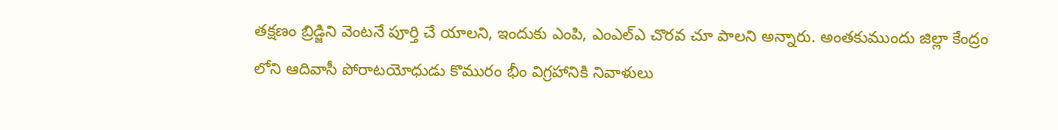తక్షణం బ్రిడ్జిని వెంటనే పూర్తి చే యాలని, ఇందుకు ఎంపి, ఎంఎల్‌ఎ చొరవ చూ పాలని అన్నారు. అంతకుముందు జిల్లా కేంద్రం లోని ఆదివాసీ పోరాటయోధుడు కొమురం భీం విగ్రహానికి నివాళులు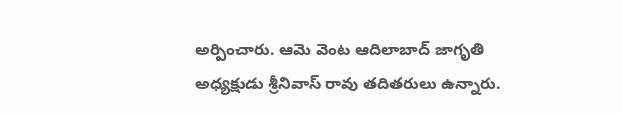అర్పించారు. ఆమె వెంట ఆదిలాబాద్ జాగృతి అధ్యక్షుడు శ్రీనివాస్ రావు తదితరులు ఉన్నారు.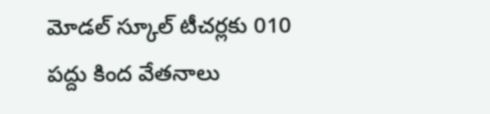మోడల్ స్కూల్ టీచర్లకు 010 పద్దు కింద వేతనాలు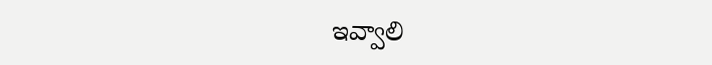ఇవ్వాలి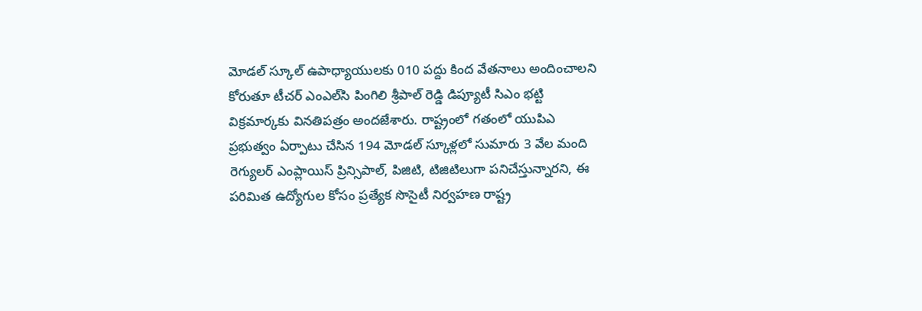మోడల్ స్కూల్ ఉపాధ్యాయులకు 010 పద్దు కింద వేతనాలు అందించాలని కోరుతూ టీచర్ ఎంఎల్‌సి పింగిలి శ్రీపాల్ రెడ్డి డిప్యూటీ సిఎం భట్టి విక్రమార్కకు వినతిపత్రం అందజేశారు. రాష్ట్రంలో గతంలో యుపిఎ ప్రభుత్వం ఏర్పాటు చేసిన 194 మోడల్ స్కూళ్లలో సుమారు 3 వేల మంది రెగ్యులర్ ఎంప్లాయిస్ ప్రిన్సిపాల్, పిజిటి, టిజిటిలుగా పనిచేస్తున్నారని, ఈ పరిమిత ఉద్యోగుల కోసం ప్రత్యేక సొసైటీ నిర్వహణ రాష్ట్ర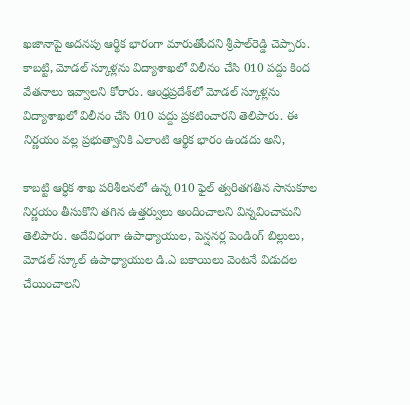ఖజానాపై అదనపు ఆర్థిక భారంగా మారుతోందని శ్రీపాల్‌రెడ్డి చెప్పారు. కాబట్టి, మోడల్ స్కూళ్లను విద్యాశాఖలో విలీనం చేసి 010 పద్దు కింద వేతనాలు ఇవ్వాలని కోరారు. ఆంధ్రప్రదేశ్‌లో మోడల్ స్కూళ్లను విద్యాశాఖలో విలీనం చేసి 010 పద్దు ప్రకటించారని తెలిపారు. ఈ నిర్ణయం వల్ల ప్రభుత్వానికి ఎలాంటి ఆర్థిక భారం ఉండదు అని,

కాబట్టి ఆర్ధిక శాఖ పరిశీలనలో ఉన్న 010 ఫైల్ త్వరితగతిన సానుకూల నిర్ణయం తీసుకొని తగిన ఉత్తర్వులు అందించాలని విన్నవించామని తెలిపారు. అదేవిధంగా ఉపాధ్యాయుల, పెన్షనర్ల పెండింగ్ బిల్లులు, మోడల్ స్కూల్ ఉపాధ్యాయుల డి.ఎ బకాయిలు వెంటనే విడుదల చేయించాలని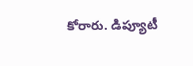కోరారు. డిప్యూటీ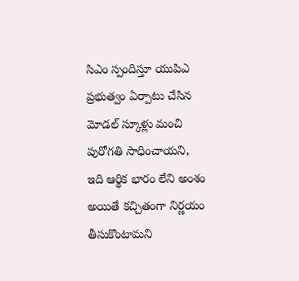సిఎం స్పందిస్తూ యుపిఎ ప్రభుత్వం ఏర్పాటు చేసిన మోడల్ స్కూళ్లు మంచి పురోగతి సాధించాయని, ఇది ఆర్థిక భారం లేని అంశం అయితే కచ్చితంగా నిర్ణయం తీసుకొంటామని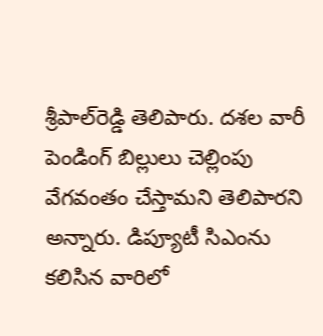శ్రీపాల్‌రెడ్డి తెలిపారు. దశల వారీ పెండింగ్ బిల్లులు చెల్లింపు వేగవంతం చేస్తామని తెలిపారని అన్నారు. డిప్యూటీ సిఎంను కలిసిన వారిలో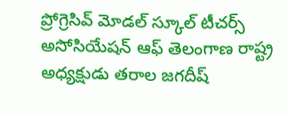ప్రోగ్రెసివ్ మోడల్ స్కూల్ టీచర్స్ అసోసియేషన్ ఆఫ్ తెలంగాణ రాష్ట్ర అధ్యక్షుడు తరాల జగదీష్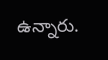ఉన్నారు.